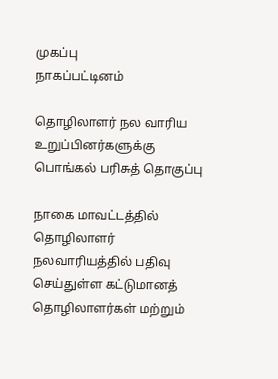முகப்பு
நாகப்பட்டினம்

தொழிலாளர் நல வாரிய உறுப்பினர்களுக்கு பொங்கல் பரிசுத் தொகுப்பு

நாகை மாவட்டத்தில் தொழிலாளர் நலவாரியத்தில் பதிவு செய்துள்ள கட்டுமானத் தொழிலாளர்கள் மற்றும்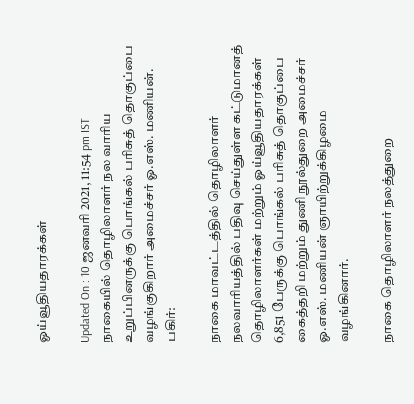ஓய்வூதியதாரக்கள்

Updated On : 10 ஜனவரி 2021, 11:54 pm IST
நாகையில் தொழிலாளர் நல வாரிய உறுப்பினருக்கு பொங்கல் பரிசுத் தொகுப்பை வழங்குகிறார் அமைச்சர் ஓ.எஸ். மணியன்.
பகிர்:

நாகை மாவட்டத்தில் தொழிலாளர் நலவாரியத்தில் பதிவு செய்துள்ள கட்டுமானத் தொழிலாளர்கள் மற்றும் ஓய்வூதியதாரக்கள் 6,851 பேருக்கு பொங்கல் பரிசுத் தொகுப்பை கைத்தறி மற்றும் துணி நூல்துறை அமைச்சர் ஓ.எஸ். மணியன் ஞாயிற்றுக்கிழமை வழங்கினார்.

நாகை தொழிலாளர் நலத்துறை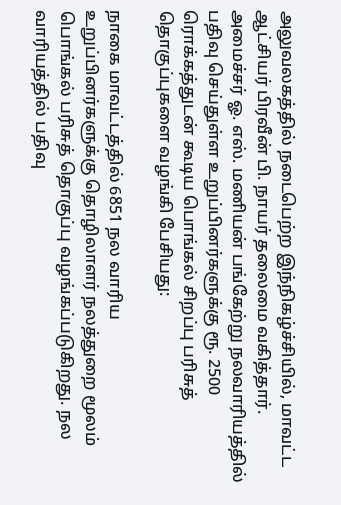அலுவலகத்தில் நடைபெற்ற இந்நிகழ்ச்சியில், மாவட்ட ஆட்சியர் பிரவீன் பி. நாயர் தலைமை வகித்தார். அமைச்சர் ஓ. எஸ். மணியன் பங்கேற்று நலவாரியத்தில் பதிவு செய்துள்ள உறுப்பினர்களுக்கு ரூ. 2500 ரொக்கத்துடன் கூடிய பொங்கல் சிறப்பு பரிசுத் தொகுப்புகளை வழங்கி பேசியது:

நாகை மாவட்டத்தில் 6851 நல வாரிய உறுப்பினர்களுக்கு தொழிலாளர் நலத்துறை மூலம் பொங்கல் பரிசுத் தொகுப்பு வழங்கப்படுகிறது. நல வாரியத்தில் பதிவு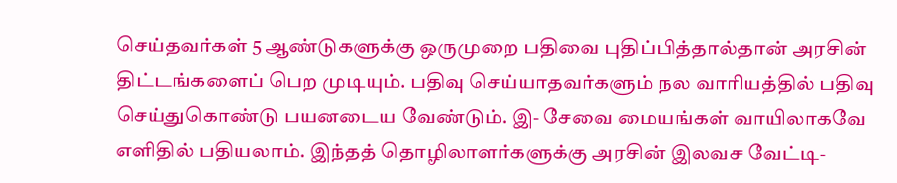செய்தவர்கள் 5 ஆண்டுகளுக்கு ஒருமுறை பதிவை புதிப்பித்தால்தான் அரசின் திட்டங்களைப் பெற முடியும். பதிவு செய்யாதவர்களும் நல வாரியத்தில் பதிவு செய்துகொண்டு பயனடைய வேண்டும். இ- சேவை மையங்கள் வாயிலாகவே எளிதில் பதியலாம். இந்தத் தொழிலாளர்களுக்கு அரசின் இலவச வேட்டி-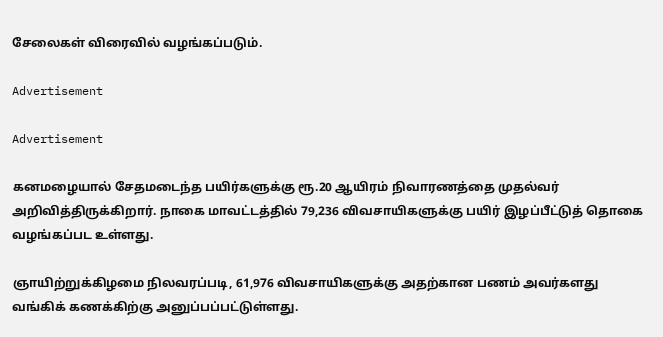சேலைகள் விரைவில் வழங்கப்படும்.

Advertisement

Advertisement

கனமழையால் சேதமடைந்த பயிர்களுக்கு ரூ.20 ஆயிரம் நிவாரணத்தை முதல்வர் அறிவித்திருக்கிறார். நாகை மாவட்டத்தில் 79,236 விவசாயிகளுக்கு பயிர் இழப்பீட்டுத் தொகை வழங்கப்பட உள்ளது.

ஞாயிற்றுக்கிழமை நிலவரப்படி, 61,976 விவசாயிகளுக்கு அதற்கான பணம் அவர்களது வங்கிக் கணக்கிற்கு அனுப்பப்பட்டுள்ளது.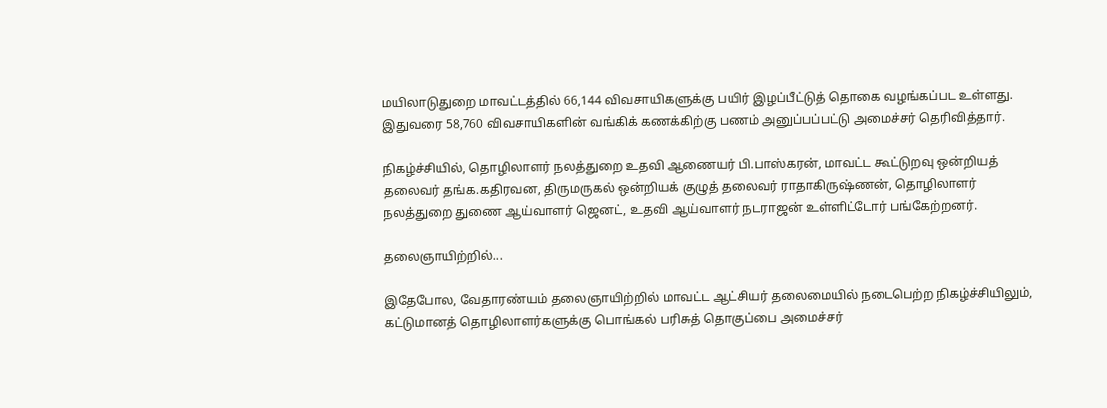மயிலாடுதுறை மாவட்டத்தில் 66,144 விவசாயிகளுக்கு பயிர் இழப்பீட்டுத் தொகை வழங்கப்பட உள்ளது. இதுவரை 58,760 விவசாயிகளின் வங்கிக் கணக்கிற்கு பணம் அனுப்பப்பட்டு அமைச்சர் தெரிவித்தார்.

நிகழ்ச்சியில், தொழிலாளர் நலத்துறை உதவி ஆணையர் பி.பாஸ்கரன், மாவட்ட கூட்டுறவு ஒன்றியத் தலைவர் தங்க.கதிரவன, திருமருகல் ஒன்றியக் குழுத் தலைவர் ராதாகிருஷ்ணன், தொழிலாளர் நலத்துறை துணை ஆய்வாளர் ஜெனட், உதவி ஆய்வாளர் நடராஜன் உள்ளிட்டோர் பங்கேற்றனர்.

தலைஞாயிற்றில்...

இதேபோல, வேதாரண்யம் தலைஞாயிற்றில் மாவட்ட ஆட்சியர் தலைமையில் நடைபெற்ற நிகழ்ச்சியிலும், கட்டுமானத் தொழிலாளர்களுக்கு பொங்கல் பரிசுத் தொகுப்பை அமைச்சர்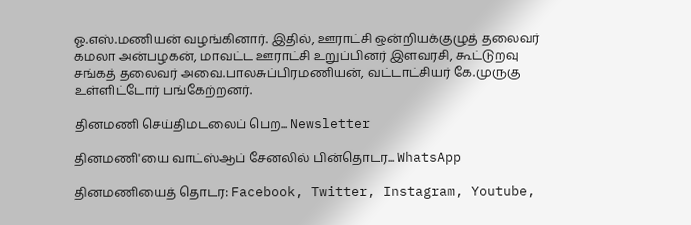ஓ.எஸ்.மணியன் வழங்கினார். இதில், ஊராட்சி ஒன்றியக்குழுத் தலைவர் கமலா அன்பழகன், மாவட்ட ஊராட்சி உறுப்பினர் இளவரசி, கூட்டுறவு சங்கத் தலைவர் அவை.பாலசுப்பிரமணியன், வட்டாட்சியர் கே.முருகு உள்ளிட்டோர் பங்கேற்றனர்.

தினமணி செய்திமடலைப் பெற... Newsletter

தினமணி'யை வாட்ஸ்ஆப் சேனலில் பின்தொடர... WhatsApp

தினமணியைத் தொடர: Facebook, Twitter, Instagram, Youtube,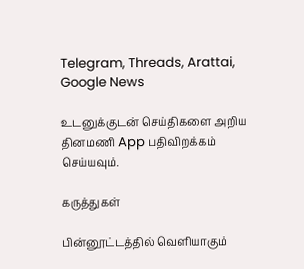Telegram, Threads, Arattai, Google News

உடனுக்குடன் செய்திகளை அறிய தினமணி App பதிவிறக்கம் செய்யவும்.

கருத்துகள்

பின்னூட்டத்தில் வெளியாகும்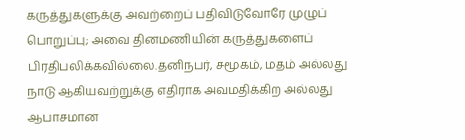கருத்துகளுக்கு அவற்றைப் பதிவிடுவோரே முழுப் பொறுப்பு; அவை தினமணியின் கருத்துகளைப் பிரதிபலிக்கவில்லை.தனிநபர், சமூகம், மதம் அல்லது நாடு ஆகியவற்றுக்கு எதிராக அவமதிக்கிற அல்லது ஆபாசமான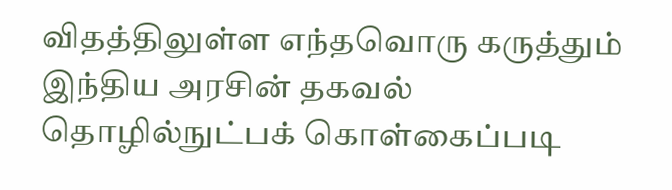விதத்திலுள்ள எந்தவொரு கருத்தும் இந்திய அரசின் தகவல் தொழில்நுட்பக் கொள்கைப்படி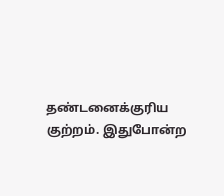தண்டனைக்குரிய குற்றம். இதுபோன்ற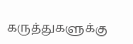கருத்துகளுக்கு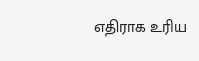எதிராக உரிய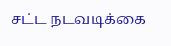சட்ட நடவடிக்கை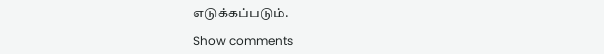எடுக்கப்படும்.

Show comments